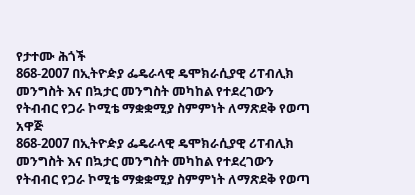የታተሙ ሕጎች
868-2007 በኢትዮዽያ ፌዴራላዊ ዴሞክራሲያዊ ሪፐብሊክ መንግስት እና በኳታር መንግስት መካከል የተደረገውን የትብብር የጋራ ኮሚቴ ማቋቋሚያ ስምምነት ለማጽደቅ የወጣ አዋጅ
868-2007 በኢትዮዽያ ፌዴራላዊ ዴሞክራሲያዊ ሪፐብሊክ መንግስት እና በኳታር መንግስት መካከል የተደረገውን የትብብር የጋራ ኮሚቴ ማቋቋሚያ ስምምነት ለማጽደቅ የወጣ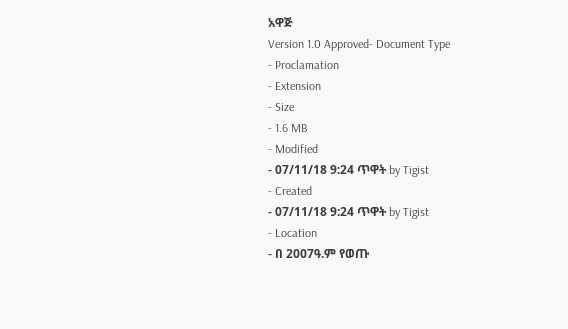አዋጅ
Version 1.0 Approved- Document Type
- Proclamation
- Extension
- Size
- 1.6 MB
- Modified
- 07/11/18 9:24 ጥዋት by Tigist
- Created
- 07/11/18 9:24 ጥዋት by Tigist
- Location
- በ 2007ዓ.ም የወጡ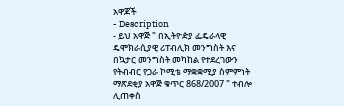አዋጆች
- Description
- ይህ አዋጅ " በኢትዮዽያ ፌዴራላዊ ዴሞክራሲያዊ ሪፐብሊክ መንግስት እና በኳታር መንግስት መካከል የተደረገውን የትብብር የጋራ ኮሚቴ ማቋቋሚያ ስምምነት ማጽደቂያ አዋጅ ቁጥር 868/2007 " ተብሎ ሊጠቀስ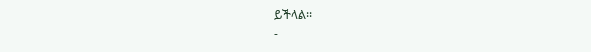ይችላል፡፡
-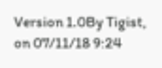Version 1.0By Tigist, on 07/11/18 9:24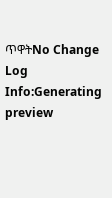ጥዋትNo Change Log
Info:Generating preview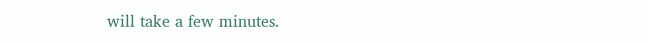will take a few minutes.